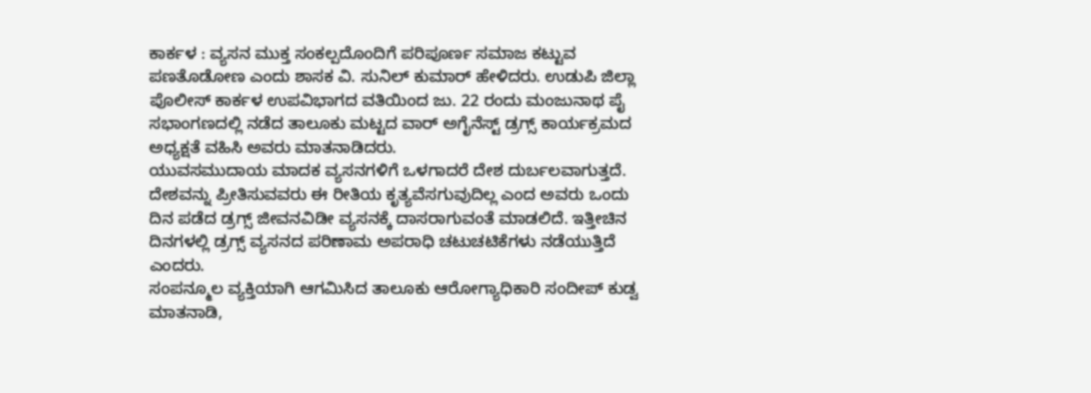ಕಾರ್ಕಳ : ವ್ಯಸನ ಮುಕ್ತ ಸಂಕಲ್ಪದೊಂದಿಗೆ ಪರಿಪೂರ್ಣ ಸಮಾಜ ಕಟ್ಟುವ ಪಣತೊಡೋಣ ಎಂದು ಶಾಸಕ ವಿ. ಸುನಿಲ್ ಕುಮಾರ್ ಹೇಳಿದರು. ಉಡುಪಿ ಜಿಲ್ಲಾ ಪೊಲೀಸ್ ಕಾರ್ಕಳ ಉಪವಿಭಾಗದ ವತಿಯಿಂದ ಜು. 22 ರಂದು ಮಂಜುನಾಥ ಪೈ ಸಭಾಂಗಣದಲ್ಲಿ ನಡೆದ ತಾಲೂಕು ಮಟ್ಟದ ವಾರ್ ಅಗೈನೆಸ್ಟ್ ಡ್ರಗ್ಸ್ ಕಾರ್ಯಕ್ರಮದ ಅಧ್ಯಕ್ಷತೆ ವಹಿಸಿ ಅವರು ಮಾತನಾಡಿದರು.
ಯುವಸಮುದಾಯ ಮಾದಕ ವ್ಯಸನಗಳಿಗೆ ಒಳಗಾದರೆ ದೇಶ ದುರ್ಬಲವಾಗುತ್ತದೆ. ದೇಶವನ್ನು ಪ್ರೀತಿಸುವವರು ಈ ರೀತಿಯ ಕೃತ್ಯವೆಸಗುವುದಿಲ್ಲ ಎಂದ ಅವರು ಒಂದು ದಿನ ಪಡೆದ ಡ್ರಗ್ಸ್ ಜೀವನವಿಡೀ ವ್ಯಸನಕ್ಕೆ ದಾಸರಾಗುವಂತೆ ಮಾಡಲಿದೆ. ಇತ್ತೀಚಿನ ದಿನಗಳಲ್ಲಿ ಡ್ರಗ್ಸ್ ವ್ಯಸನದ ಪರಿಣಾಮ ಅಪರಾಧಿ ಚಟುಚಟಿಕೆಗಳು ನಡೆಯುತ್ತಿದೆ ಎಂದರು.
ಸಂಪನ್ಮೂಲ ವ್ಯಕ್ತಿಯಾಗಿ ಆಗಮಿಸಿದ ತಾಲೂಕು ಆರೋಗ್ಯಾಧಿಕಾರಿ ಸಂದೀಪ್ ಕುಡ್ವ ಮಾತನಾಡಿ,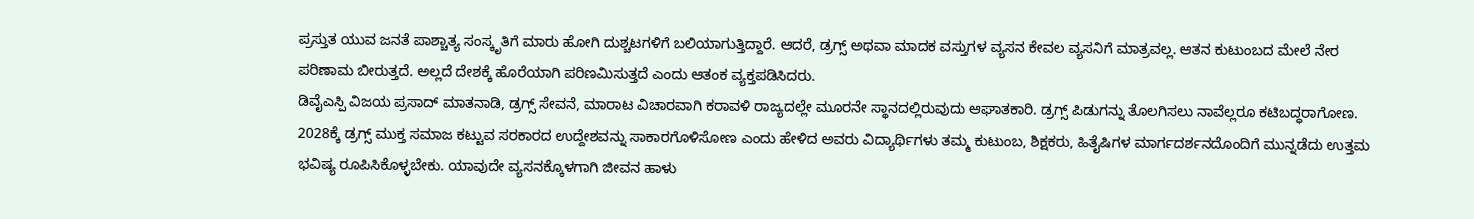ಪ್ರಸ್ತುತ ಯುವ ಜನತೆ ಪಾಶ್ಚಾತ್ಯ ಸಂಸ್ಕೃತಿಗೆ ಮಾರು ಹೋಗಿ ದುಶ್ಚಟಗಳಿಗೆ ಬಲಿಯಾಗುತ್ತಿದ್ದಾರೆ. ಆದರೆ, ಡ್ರಗ್ಸ್ ಅಥವಾ ಮಾದಕ ವಸ್ತುಗಳ ವ್ಯಸನ ಕೇವಲ ವ್ಯಸನಿಗೆ ಮಾತ್ರವಲ್ಲ. ಆತನ ಕುಟುಂಬದ ಮೇಲೆ ನೇರ ಪರಿಣಾಮ ಬೀರುತ್ತದೆ. ಅಲ್ಲದೆ ದೇಶಕ್ಕೆ ಹೊರೆಯಾಗಿ ಪರಿಣಮಿಸುತ್ತದೆ ಎಂದು ಆತಂಕ ವ್ಯಕ್ತಪಡಿಸಿದರು.
ಡಿವೈಎಸ್ಪಿ ವಿಜಯ ಪ್ರಸಾದ್ ಮಾತನಾಡಿ, ಡ್ರಗ್ಸ್ ಸೇವನೆ, ಮಾರಾಟ ವಿಚಾರವಾಗಿ ಕರಾವಳಿ ರಾಜ್ಯದಲ್ಲೇ ಮೂರನೇ ಸ್ಥಾನದಲ್ಲಿರುವುದು ಆಘಾತಕಾರಿ. ಡ್ರಗ್ಸ್ ಪಿಡುಗನ್ನು ತೊಲಗಿಸಲು ನಾವೆಲ್ಲರೂ ಕಟಿಬದ್ಧರಾಗೋಣ. 2028ಕ್ಕೆ ಡ್ರಗ್ಸ್ ಮುಕ್ತ ಸಮಾಜ ಕಟ್ಟುವ ಸರಕಾರದ ಉದ್ದೇಶವನ್ನು ಸಾಕಾರಗೊಳಿಸೋಣ ಎಂದು ಹೇಳಿದ ಅವರು ವಿದ್ಯಾರ್ಥಿಗಳು ತಮ್ಮ ಕುಟುಂಬ, ಶಿಕ್ಷಕರು, ಹಿತೈಷಿಗಳ ಮಾರ್ಗದರ್ಶನದೊಂದಿಗೆ ಮುನ್ನಡೆದು ಉತ್ತಮ ಭವಿಷ್ಯ ರೂಪಿಸಿಕೊಳ್ಳಬೇಕು. ಯಾವುದೇ ವ್ಯಸನಕ್ಕೊಳಗಾಗಿ ಜೀವನ ಹಾಳು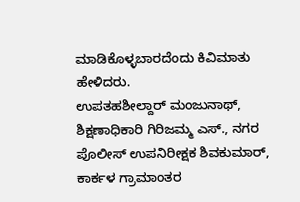ಮಾಡಿಕೊಳ್ಳಬಾರದೆಂದು ಕಿವಿಮಾತು ಹೇಳಿದರು.
ಉಪತಹಶೀಲ್ದಾರ್ ಮಂಜುನಾಥ್, ಶಿಕ್ಷಣಾಧಿಕಾರಿ ಗಿರಿಜಮ್ಮ ಎಸ್., ನಗರ ಪೊಲೀಸ್ ಉಪನಿರೀಕ್ಷಕ ಶಿವಕುಮಾರ್, ಕಾರ್ಕಳ ಗ್ರಾಮಾಂತರ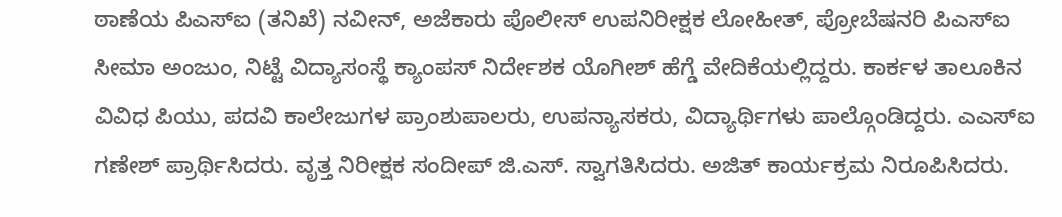ಠಾಣೆಯ ಪಿಎಸ್ಐ (ತನಿಖೆ) ನವೀನ್, ಅಜೆಕಾರು ಪೊಲೀಸ್ ಉಪನಿರೀಕ್ಷಕ ಲೋಹೀತ್, ಪ್ರೋಬೆಷನರಿ ಪಿಎಸ್ಐ ಸೀಮಾ ಅಂಜುಂ, ನಿಟ್ಟೆ ವಿದ್ಯಾಸಂಸ್ಥೆ ಕ್ಯಾಂಪಸ್ ನಿರ್ದೇಶಕ ಯೊಗೀಶ್ ಹೆಗ್ಡೆ ವೇದಿಕೆಯಲ್ಲಿದ್ದರು. ಕಾರ್ಕಳ ತಾಲೂಕಿನ ವಿವಿಧ ಪಿಯು, ಪದವಿ ಕಾಲೇಜುಗಳ ಪ್ರಾಂಶುಪಾಲರು, ಉಪನ್ಯಾಸಕರು, ವಿದ್ಯಾರ್ಥಿಗಳು ಪಾಲ್ಗೊಂಡಿದ್ದರು. ಎಎಸ್ಐ ಗಣೇಶ್ ಪ್ರಾರ್ಥಿಸಿದರು. ವೃತ್ತ ನಿರೀಕ್ಷಕ ಸಂದೀಪ್ ಜಿ.ಎಸ್. ಸ್ವಾಗತಿಸಿದರು. ಅಜಿತ್ ಕಾರ್ಯಕ್ರಮ ನಿರೂಪಿಸಿದರು.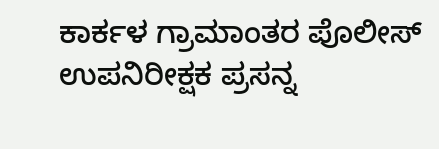ಕಾರ್ಕಳ ಗ್ರಾಮಾಂತರ ಪೊಲೀಸ್ ಉಪನಿರೀಕ್ಷಕ ಪ್ರಸನ್ನ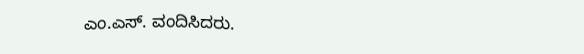ಎಂ.ಎಸ್. ವಂದಿಸಿದರು.